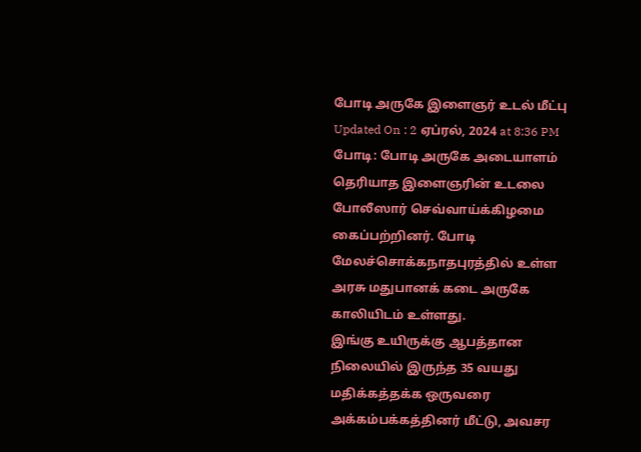போடி அருகே இளைஞர் உடல் மீட்பு
Updated On : 2 ஏப்ரல், 2024 at 8:36 PM
போடி: போடி அருகே அடையாளம் தெரியாத இளைஞரின் உடலை போலீஸார் செவ்வாய்க்கிழமை கைப்பற்றினர். போடி மேலச்சொக்கநாதபுரத்தில் உள்ள அரசு மதுபானக் கடை அருகே காலியிடம் உள்ளது.
இங்கு உயிருக்கு ஆபத்தான நிலையில் இருந்த 35 வயது மதிக்கத்தக்க ஒருவரை அக்கம்பக்கத்தினர் மீட்டு, அவசர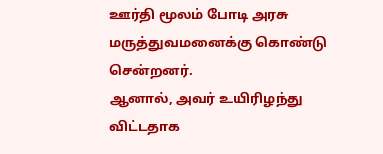ஊர்தி மூலம் போடி அரசு மருத்துவமனைக்கு கொண்டு சென்றனர்.
ஆனால், அவர் உயிரிழந்து விட்டதாக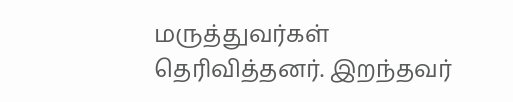மருத்துவர்கள் தெரிவித்தனர். இறந்தவர்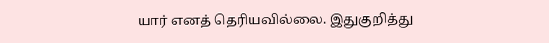யார் எனத் தெரியவில்லை. இதுகுறித்து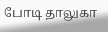போடி தாலுகா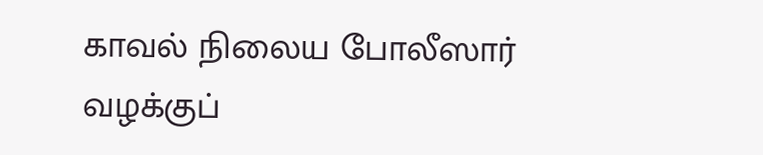காவல் நிலைய போலீஸார் வழக்குப்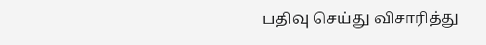பதிவு செய்து விசாரித்து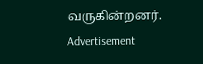வருகின்றனர்.
Advertisement